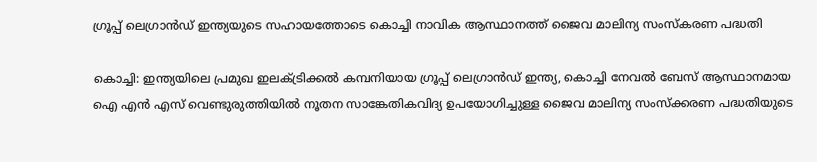ഗ്രൂപ്പ് ലെഗ്രാൻഡ് ഇന്ത്യയുടെ സഹായത്തോടെ കൊച്ചി നാവിക ആസ്ഥാനത്ത് ജൈവ മാലിന്യ സംസ്കരണ പദ്ധതി

കൊച്ചി: ഇന്ത്യയിലെ പ്രമുഖ ഇലക്ട്രിക്കൽ കമ്പനിയായ ഗ്രൂപ്പ് ലെഗ്രാൻഡ് ഇന്ത്യ, കൊച്ചി നേവൽ ബേസ് ആസ്ഥാനമായ ഐ എൻ എസ് വെണ്ടുരുത്തിയിൽ നൂതന സാങ്കേതികവിദ്യ ഉപയോഗിച്ചുള്ള ജൈവ മാലിന്യ സംസ്ക്കരണ പദ്ധതിയുടെ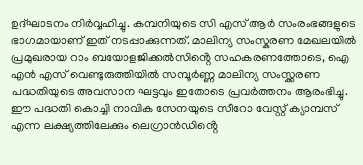ഉദ്ഘാടനം നിർവ്വഹിച്ചു. കമ്പനിയുടെ സി എസ് ആർ സംരംഭങ്ങളുടെ ഭാഗമായാണ് ഇത് നടപ്പാക്കുന്നത്. മാലിന്യ സംസ്കരണ മേഖലയിൽ പ്രമുഖരായ റാം ബയോളജിക്കൽസിൻ്റെ സഹകരണത്തോടെ, ഐ എൻ എസ് വെണ്ടുരുത്തിയിൽ സമ്പൂർണ്ണ മാലിന്യ സംസ്ക്കരണ പദ്ധതിയുടെ അവസാന ഘട്ടവും ഇതോടെ പ്രവർത്തനം ആരംഭിച്ചു. ഈ പദ്ധതി കൊച്ചി നാവിക സേനയുടെ സീറോ വേസ്റ്റ് ക്യാമ്പസ് എന്ന ലക്ഷ്യത്തിലേക്കും ലെഗ്രാൻഡിൻ്റെ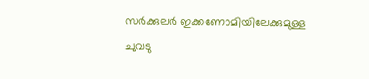സർക്കുലർ ഇക്കണോമിയിലേക്കുമുള്ള ചുവടു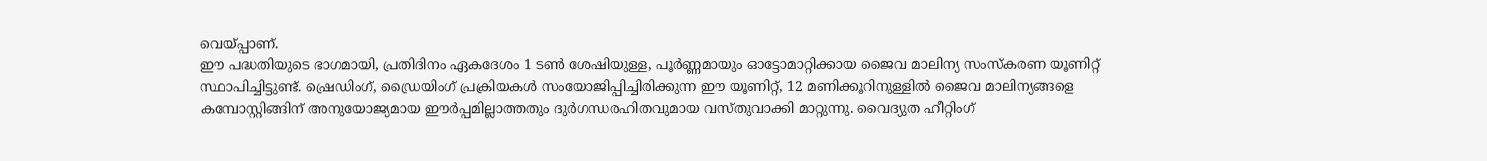വെയ്പ്പാണ്.
ഈ പദ്ധതിയുടെ ഭാഗമായി, പ്രതിദിനം ഏകദേശം 1 ടൺ ശേഷിയുള്ള, പൂർണ്ണമായും ഓട്ടോമാറ്റിക്കായ ജൈവ മാലിന്യ സംസ്കരണ യൂണിറ്റ് സ്ഥാപിച്ചിട്ടുണ്ട്. ഷ്രെഡിംഗ്, ഡ്രൈയിംഗ് പ്രക്രിയകൾ സംയോജിപ്പിച്ചിരിക്കുന്ന ഈ യൂണിറ്റ്, 12 മണിക്കൂറിനുള്ളിൽ ജൈവ മാലിന്യങ്ങളെ കമ്പോസ്റ്റിങ്ങിന് അനുയോജ്യമായ ഈർപ്പമില്ലാത്തതും ദുർഗന്ധരഹിതവുമായ വസ്തുവാക്കി മാറ്റുന്നു. വൈദ്യുത ഹീറ്റിംഗ്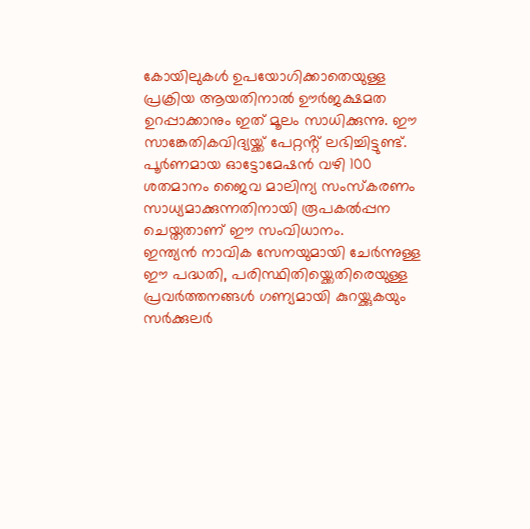കോയിലുകൾ ഉപയോഗിക്കാതെയുള്ള പ്രക്രിയ ആയതിനാൽ ഊർജക്ഷമത ഉറപ്പാക്കാനും ഇത് മൂലം സാധിക്കുന്നു. ഈ സാങ്കേതികവിദ്യയ്ക്ക് പേറ്റൻ്റ് ലഭിച്ചിട്ടുണ്ട്. പൂർണമായ ഓട്ടോമേഷൻ വഴി 100 ശതമാനം ജൈവ മാലിന്യ സംസ്കരണം സാധ്യമാക്കുന്നതിനായി രൂപകൽപ്പന ചെയ്തതാണ് ഈ സംവിധാനം.
ഇന്ത്യൻ നാവിക സേനയുമായി ചേർന്നുള്ള ഈ പദ്ധതി, പരിസ്ഥിതിയ്ക്കെതിരെയുള്ള പ്രവർത്തനങ്ങൾ ഗണ്യമായി കുറയ്ക്കുകയും സർക്കുലർ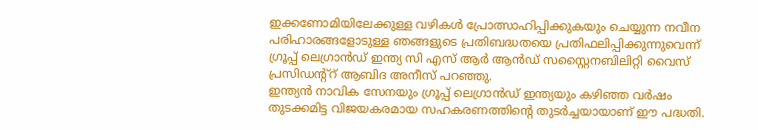ഇക്കണോമിയിലേക്കുള്ള വഴികൾ പ്രോത്സാഹിപ്പിക്കുകയും ചെയ്യുന്ന നവീന പരിഹാരങ്ങളോടുള്ള ഞങ്ങളുടെ പ്രതിബദ്ധതയെ പ്രതിഫലിപ്പിക്കുന്നുവെന്ന് ഗ്രൂപ്പ് ലെഗ്രാൻഡ് ഇന്ത്യ സി എസ് ആർ ആൻഡ് സസ്റ്റൈനബിലിറ്റി വൈസ് പ്രസിഡന്റ്റ് ആബിദ അനീസ് പറഞ്ഞു.
ഇന്ത്യൻ നാവിക സേനയും ഗ്രൂപ്പ് ലെഗ്രാൻഡ് ഇന്ത്യയും കഴിഞ്ഞ വർഷം തുടക്കമിട്ട വിജയകരമായ സഹകരണത്തിന്റെ തുടർച്ചയായാണ് ഈ പദ്ധതി.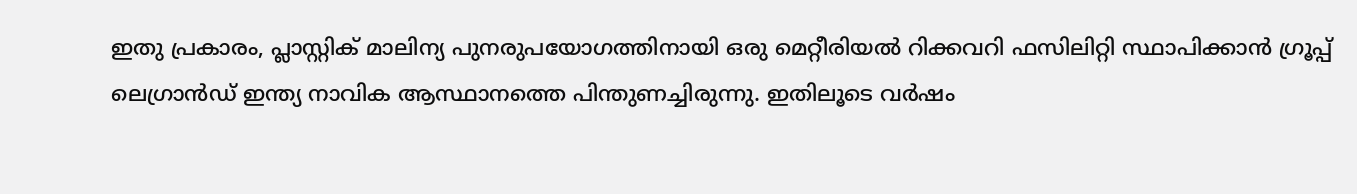ഇതു പ്രകാരം, പ്ലാസ്റ്റിക് മാലിന്യ പുനരുപയോഗത്തിനായി ഒരു മെറ്റീരിയൽ റിക്കവറി ഫസിലിറ്റി സ്ഥാപിക്കാൻ ഗ്രൂപ്പ് ലെഗ്രാൻഡ് ഇന്ത്യ നാവിക ആസ്ഥാനത്തെ പിന്തുണച്ചിരുന്നു. ഇതിലൂടെ വർഷം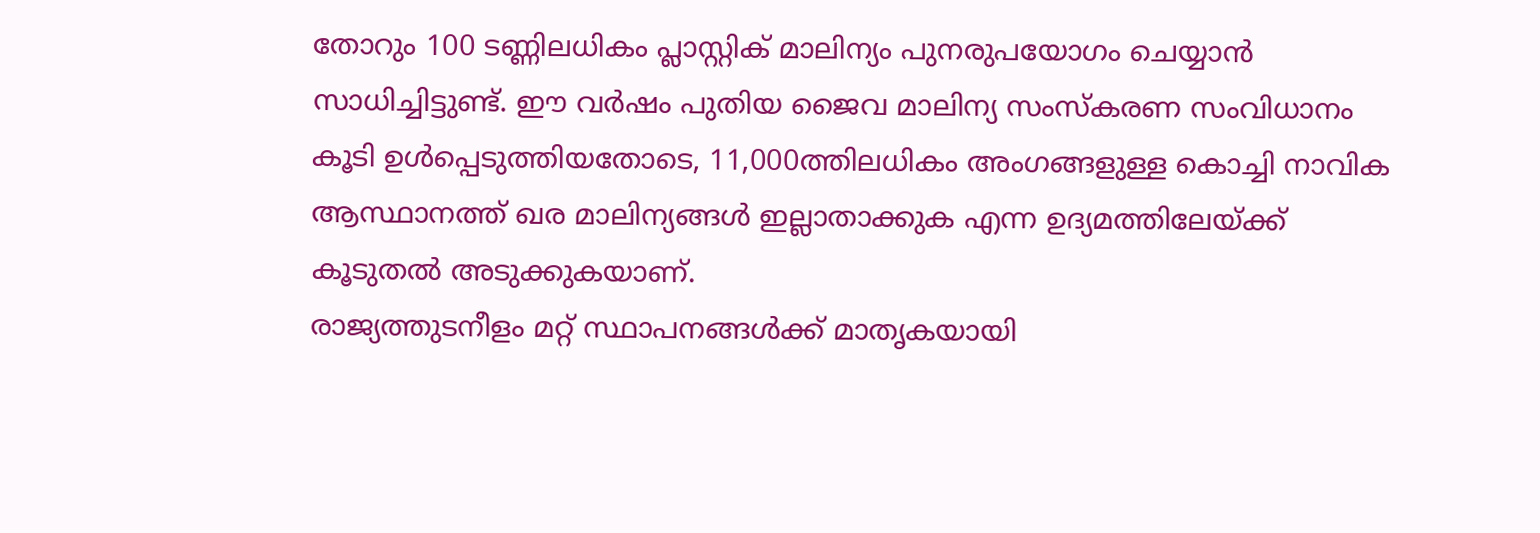തോറും 100 ടണ്ണിലധികം പ്ലാസ്റ്റിക് മാലിന്യം പുനരുപയോഗം ചെയ്യാൻ സാധിച്ചിട്ടുണ്ട്. ഈ വർഷം പുതിയ ജൈവ മാലിന്യ സംസ്കരണ സംവിധാനം കൂടി ഉൾപ്പെടുത്തിയതോടെ, 11,000ത്തിലധികം അംഗങ്ങളുള്ള കൊച്ചി നാവിക ആസ്ഥാനത്ത് ഖര മാലിന്യങ്ങൾ ഇല്ലാതാക്കുക എന്ന ഉദ്യമത്തിലേയ്ക്ക് കൂടുതൽ അടുക്കുകയാണ്.
രാജ്യത്തുടനീളം മറ്റ് സ്ഥാപനങ്ങൾക്ക് മാതൃകയായി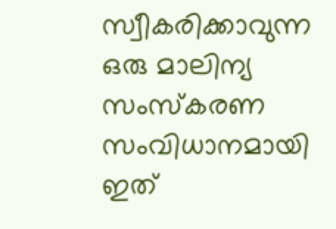സ്വീകരിക്കാവുന്ന ഒരു മാലിന്യ സംസ്കരണ സംവിധാനമായി ഇത്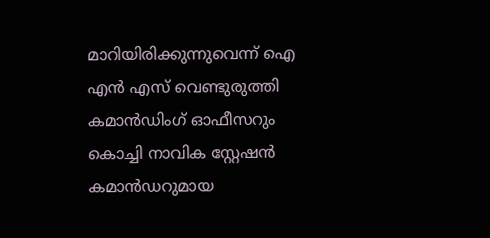മാറിയിരിക്കുന്നുവെന്ന് ഐ എൻ എസ് വെണ്ടുരുത്തി കമാൻഡിംഗ് ഓഫീസറും കൊച്ചി നാവിക സ്റ്റേഷൻ കമാൻഡറുമായ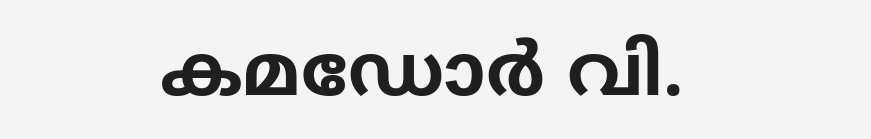കമഡോർ വി.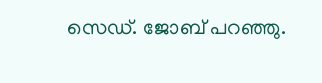സെഡ്. ജോബ് പറഞ്ഞു.